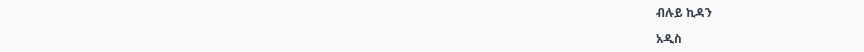ብሉይ ኪዳን

አዲስ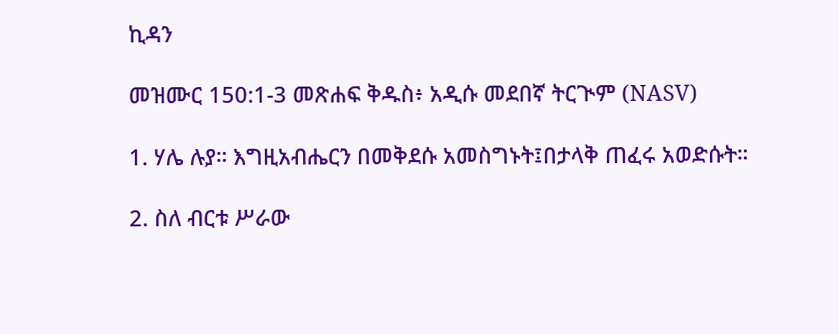ኪዳን

መዝሙር 150:1-3 መጽሐፍ ቅዱስ፥ አዲሱ መደበኛ ትርጒም (NASV)

1. ሃሌ ሉያ። እግዚአብሔርን በመቅደሱ አመስግኑት፤በታላቅ ጠፈሩ አወድሱት።

2. ስለ ብርቱ ሥራው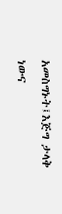አመስግኑት፤እጅግ ታላቅ ነውና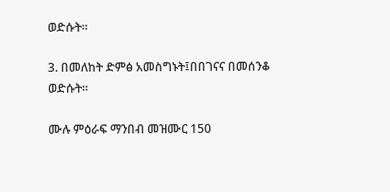ወድሱት።

3. በመለከት ድምፅ አመስግኑት፤በበገናና በመሰንቆ ወድሱት።

ሙሉ ምዕራፍ ማንበብ መዝሙር 150